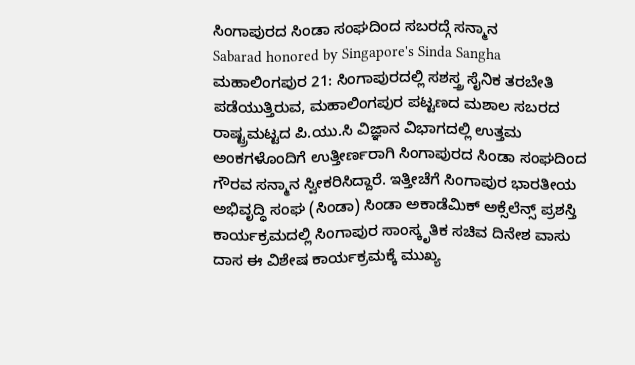ಸಿಂಗಾಪುರದ ಸಿಂಡಾ ಸಂಘದಿಂದ ಸಬರದ್ಗೆ ಸನ್ಮಾನ
Sabarad honored by Singapore's Sinda Sangha
ಮಹಾಲಿಂಗಪುರ 21: ಸಿಂಗಾಪುರದಲ್ಲಿ ಸಶಸ್ತ್ರ ಸೈನಿಕ ತರಬೇತಿ ಪಡೆಯುತ್ತಿರುವ, ಮಹಾಲಿಂಗಪುರ ಪಟ್ಟಣದ ಮಶಾಲ ಸಬರದ ರಾಷ್ಟ್ರಮಟ್ಟದ ಪಿ.ಯು.ಸಿ ವಿಜ್ಞಾನ ವಿಭಾಗದಲ್ಲಿ ಉತ್ತಮ ಅಂಕಗಳೊಂದಿಗೆ ಉತ್ತೀರ್ಣರಾಗಿ ಸಿಂಗಾಪುರದ ಸಿಂಡಾ ಸಂಘದಿಂದ ಗೌರವ ಸನ್ಮಾನ ಸ್ವೀಕರಿಸಿದ್ದಾರೆ. ಇತ್ತೀಚೆಗೆ ಸಿಂಗಾಪುರ ಭಾರತೀಯ ಅಭಿವೃದ್ಧಿ ಸಂಘ (ಸಿಂಡಾ) ಸಿಂಡಾ ಅಕಾಡೆಮಿಕ್ ಅಕ್ಸೆಲೆನ್ಸ್ ಪ್ರಶಸ್ತಿ ಕಾರ್ಯಕ್ರಮದಲ್ಲಿ ಸಿಂಗಾಪುರ ಸಾಂಸ್ಕೃತಿಕ ಸಚಿವ ದಿನೇಶ ವಾಸು ದಾಸ ಈ ವಿಶೇಷ ಕಾರ್ಯಕ್ರಮಕ್ಕೆ ಮುಖ್ಯ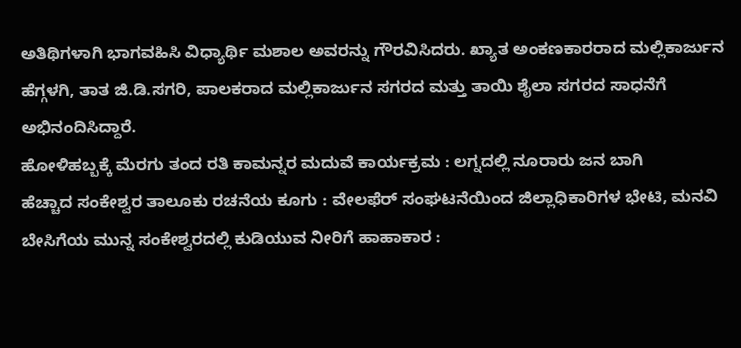ಅತಿಥಿಗಳಾಗಿ ಭಾಗವಹಿಸಿ ವಿಧ್ಯಾರ್ಥಿ ಮಶಾಲ ಅವರನ್ನು ಗೌರವಿಸಿದರು. ಖ್ಯಾತ ಅಂಕಣಕಾರರಾದ ಮಲ್ಲಿಕಾರ್ಜುನ ಹೆಗ್ಗಳಗಿ, ತಾತ ಜಿ.ಡಿ.ಸಗರಿ, ಪಾಲಕರಾದ ಮಲ್ಲಿಕಾರ್ಜುನ ಸಗರದ ಮತ್ತು ತಾಯಿ ಶೈಲಾ ಸಗರದ ಸಾಧನೆಗೆ ಅಭಿನಂದಿಸಿದ್ದಾರೆ.
ಹೋಳಿಹಬ್ಬಕ್ಕೆ ಮೆರಗು ತಂದ ರತಿ ಕಾಮನ್ನರ ಮದುವೆ ಕಾರ್ಯಕ್ರಮ : ಲಗ್ನದಲ್ಲಿ ನೂರಾರು ಜನ ಬಾಗಿ
ಹೆಚ್ಚಾದ ಸಂಕೇಶ್ವರ ತಾಲೂಕು ರಚನೆಯ ಕೂಗು : ವೇಲಫೆರ್ ಸಂಘಟನೆಯಿಂದ ಜಿಲ್ಲಾಧಿಕಾರಿಗಳ ಭೇಟಿ, ಮನವಿ
ಬೇಸಿಗೆಯ ಮುನ್ನ ಸಂಕೇಶ್ವರದಲ್ಲಿ ಕುಡಿಯುವ ನೀರಿಗೆ ಹಾಹಾಕಾರ :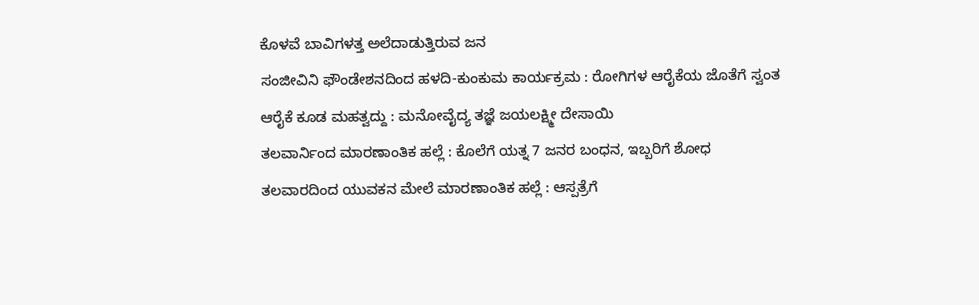ಕೊಳವೆ ಬಾವಿಗಳತ್ತ ಅಲೆದಾಡುತ್ತಿರುವ ಜನ
ಸಂಜೀವಿನಿ ಫೌಂಡೇಶನದಿಂದ ಹಳದಿ-ಕುಂಕುಮ ಕಾರ್ಯಕ್ರಮ : ರೋಗಿಗಳ ಆರೈಕೆಯ ಜೊತೆಗೆ ಸ್ವಂತ ಆರೈಕೆ ಕೂಡ ಮಹತ್ವದ್ದು : ಮನೋವೈದ್ಯ ತಜ್ಞೆ ಜಯಲಕ್ಷ್ಮೀ ದೇಸಾಯಿ
ತಲವಾರ್ನಿಂದ ಮಾರಣಾಂತಿಕ ಹಲ್ಲೆ : ಕೊಲೆಗೆ ಯತ್ನ 7 ಜನರ ಬಂಧನ, ಇಬ್ಬರಿಗೆ ಶೋಧ
ತಲವಾರದಿಂದ ಯುವಕನ ಮೇಲೆ ಮಾರಣಾಂತಿಕ ಹಲ್ಲೆ : ಆಸ್ಪತ್ರೆಗೆ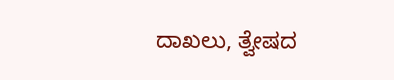ದಾಖಲು, ತ್ವೇಷದ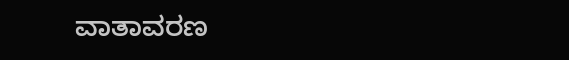ವಾತಾವರಣ